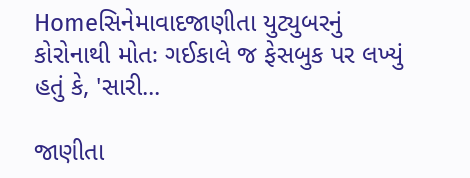Homeસિનેમાવાદજાણીતા યુટ્યુબરનું કોરોનાથી મોતઃ ગઈકાલે જ ફેસબુક પર લખ્યું હતું કે, 'સારી...

જાણીતા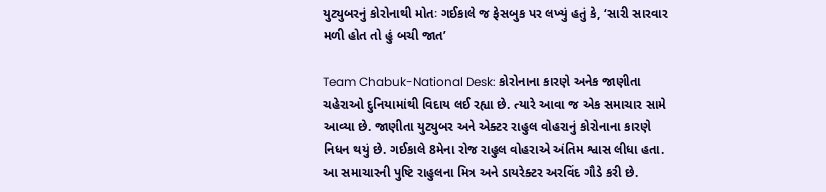યુટ્યુબરનું કોરોનાથી મોતઃ ગઈકાલે જ ફેસબુક પર લખ્યું હતું કે, ‘સારી સારવાર મળી હોત તો હું બચી જાત’

Team Chabuk-National Desk: કોરોનાના કારણે અનેક જાણીતા ચહેરાઓ દુનિયામાંથી વિદાય લઈ રહ્યા છે. ત્યારે આવા જ એક સમાચાર સામે આવ્યા છે. જાણીતા યુટ્યુબર અને એક્ટર રાહુલ વોહરાનું કોરોનાના કારણે નિધન થયું છે. ગઈકાલે 8મેના રોજ રાહુલ વોહરાએ અંતિમ શ્વાસ લીધા હતા. આ સમાચારની પુષ્ટિ રાહુલના મિત્ર અને ડાયરેક્ટર અરવિંદ ગૌડે કરી છે.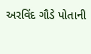અરવિંદ ગૌડે પોતાની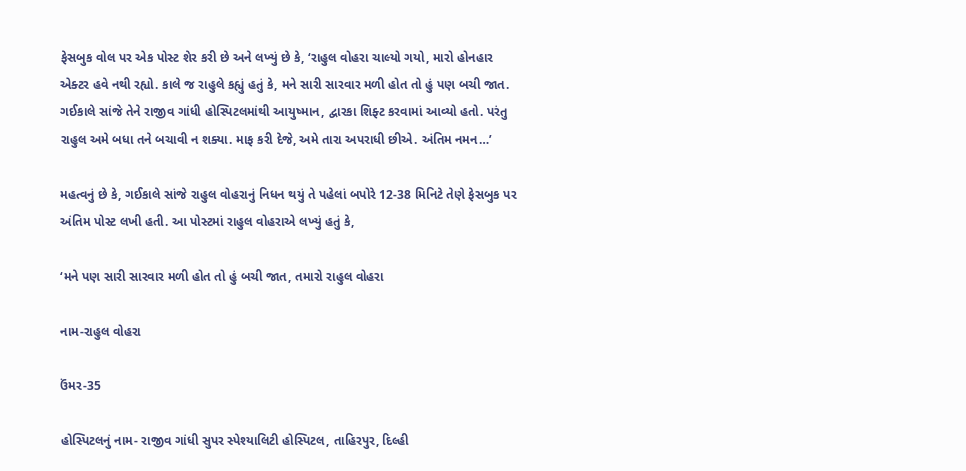ફેસબુક વોલ પર એક પોસ્ટ શેર કરી છે અને લખ્યું છે કે, ‘રાહુલ વોહરા ચાલ્યો ગયો, મારો હોનહાર એક્ટર હવે નથી રહ્યો. કાલે જ રાહુલે કહ્યું હતું કે, મને સારી સારવાર મળી હોત તો હું પણ બચી જાત. ગઈકાલે સાંજે તેને રાજીવ ગાંધી હોસ્પિટલમાંથી આયુષ્માન, દ્વારકા શિફ્ટ કરવામાં આવ્યો હતો. પરંતુ રાહુલ અમે બધા તને બચાવી ન શક્યા. માફ કરી દેજે, અમે તારા અપરાધી છીએ. અંતિમ નમન…’

મહત્વનું છે કે, ગઈકાલે સાંજે રાહુલ વોહરાનું નિધન થયું તે પહેલાં બપોરે 12-38 મિનિટે તેણે ફેસબુક પર અંતિમ પોસ્ટ લખી હતી. આ પોસ્ટમાં રાહુલ વોહરાએ લખ્યું હતું કે,

‘મને પણ સારી સારવાર મળી હોત તો હું બચી જાત, તમારો રાહુલ વોહરા

નામ-રાહુલ વોહરા

ઉંમર-35

હોસ્પિટલનું નામ- રાજીવ ગાંધી સુપર સ્પેશ્યાલિટી હોસ્પિટલ, તાહિરપુર, દિલ્હી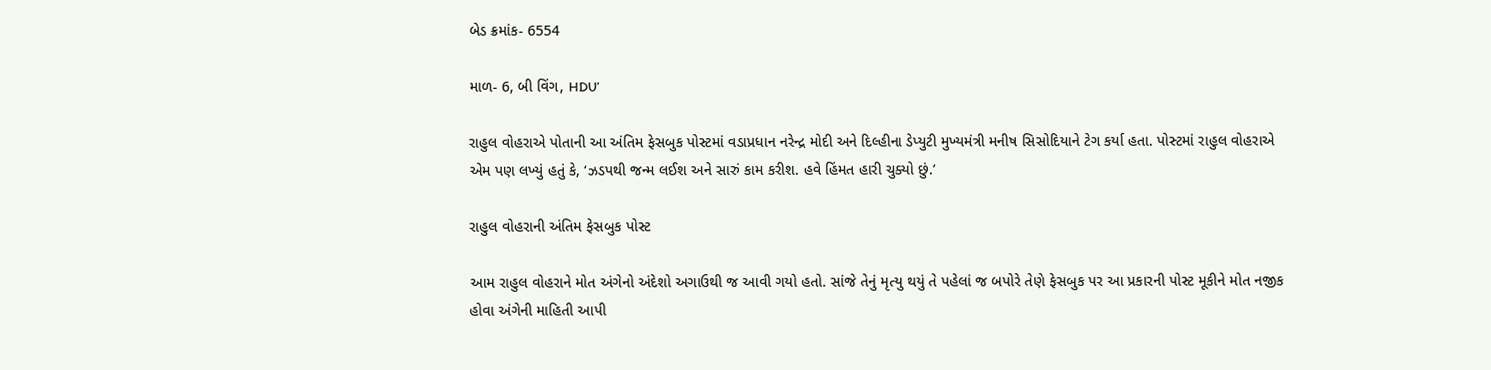બેડ ક્રમાંક- 6554

માળ- 6, બી વિંગ, HDU’

રાહુલ વોહરાએ પોતાની આ અંતિમ ફેસબુક પોસ્ટમાં વડાપ્રધાન નરેન્દ્ર મોદી અને દિલ્હીના ડેપ્યુટી મુખ્યમંત્રી મનીષ સિસોદિયાને ટેગ કર્યા હતા. પોસ્ટમાં રાહુલ વોહરાએ એમ પણ લખ્યું હતું કે, ‘ઝડપથી જન્મ લઈશ અને સારું કામ કરીશ. હવે હિંમત હારી ચુક્યો છું.’

રાહુલ વોહરાની અંતિમ ફેસબુક પોસ્ટ

આમ રાહુલ વોહરાને મોત અંગેનો અંદેશો અગાઉથી જ આવી ગયો હતો. સાંજે તેનું મૃત્યુ થયું તે પહેલાં જ બપોરે તેણે ફેસબુક પર આ પ્રકારની પોસ્ટ મૂકીને મોત નજીક હોવા અંગેની માહિતી આપી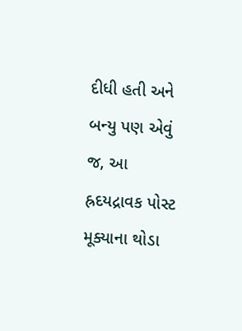દીધી હતી અને બન્યુ પણ એવું જ, આ હ્રદયદ્રાવક પોસ્ટ મૂક્યાના થોડા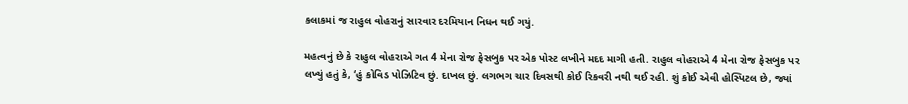કલાકમાં જ રાહુલ વોહરાનું સારવાર દરમિયાન નિધન થઈ ગયું.

મહત્વનું છે કે રાહુલ વોહરાએ ગત 4 મેના રોજ ફેસબુક પર એક પોસ્ટ લખીને મદદ માગી હતી. રાહુલ વોહરાએ 4 મેના રોજ ફેસબુક પર લખ્યું હતું કે, ‘હું કોવિડ પોઝિટિવ છું. દાખલ છું. લગભગ ચાર દિવસથી કોઈ રિકવરી નથી થઈ રહી. શું કોઈ એવી હોસ્પિટલ છે, જ્યાં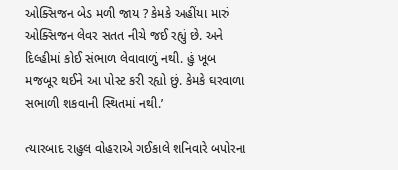ઓક્સિજન બેડ મળી જાય ? કેમકે અહીંયા મારું ઓક્સિજન લેવર સતત નીચે જઈ રહ્યું છે. અને દિલ્હીમાં કોઈ સંભાળ લેવાવાળું નથી. હું ખૂબ મજબૂર થઈને આ પોસ્ટ કરી રહ્યો છું. કેમકે ઘરવાળા સભાળી શકવાની સ્થિતમાં નથી.’

ત્યારબાદ રાહુલ વોહરાએ ગઈકાલે શનિવારે બપોરના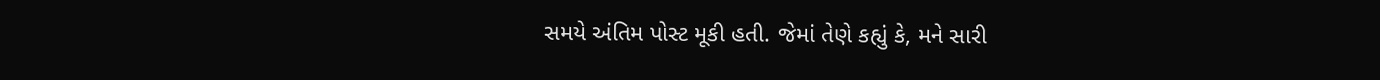સમયે અંતિમ પોસ્ટ મૂકી હતી. જેમાં તેણે કહ્યું કે, મને સારી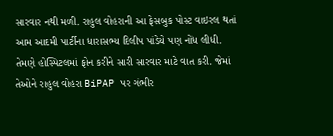સારવાર નથી મળી. રાહુલ વોહરાની આ ફેસબુક પોસ્ટ વાઇરલ થતાં આમ આદમી પાર્ટીના ધારાસભ્ય દિલીપ પાંડેયે પણ નોંધ લીધી. તેમણે હોસ્પિટલમાં ફોન કરીને સારી સારવાર માટે વાત કરી. જેમાં તેઓને રાહુલ વોહરા BiPAP પર ગંભીર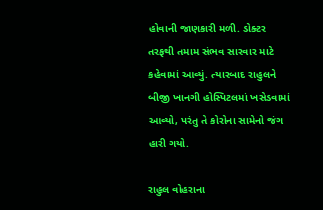હોવાની જાણકારી મળી. ડોક્ટર તરફથી તમામ સંભવ સારવાર માટે કહેવામાં આવ્યું. ત્યારબાદ રાહુલને બીજી ખાનગી હોસ્પિટલમાં ખસેડવામાં આવ્યો, પરંતુ તે કોરોના સામેનો જંગ હારી ગયો.

રાહુલ વોહરાના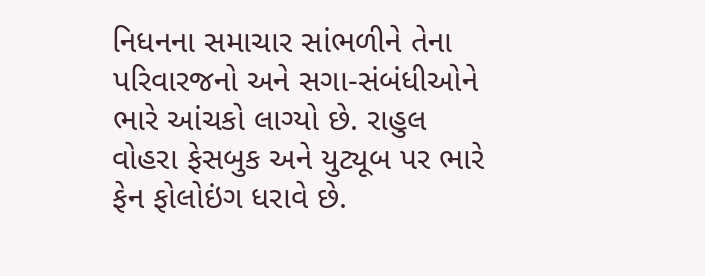નિધનના સમાચાર સાંભળીને તેના પરિવારજનો અને સગા-સંબંધીઓને ભારે આંચકો લાગ્યો છે. રાહુલ વોહરા ફેસબુક અને યુટ્યૂબ પર ભારે ફેન ફોલોઇંગ ધરાવે છે.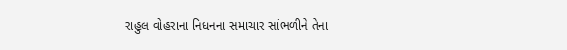રાહુલ વોહરાના નિધનના સમાચાર સાંભળીને તેના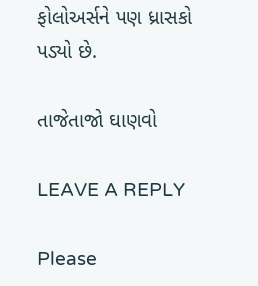ફોલોઅર્સને પણ ધ્રાસકો પડ્યો છે.

તાજેતાજો ઘાણવો

LEAVE A REPLY

Please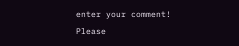enter your comment!
Please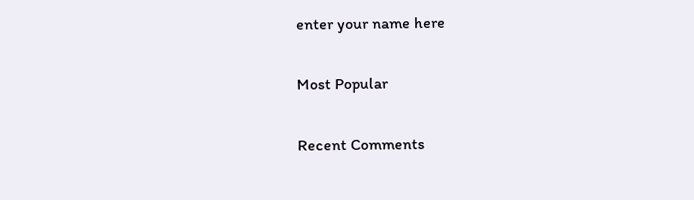enter your name here

Most Popular

Recent Comments